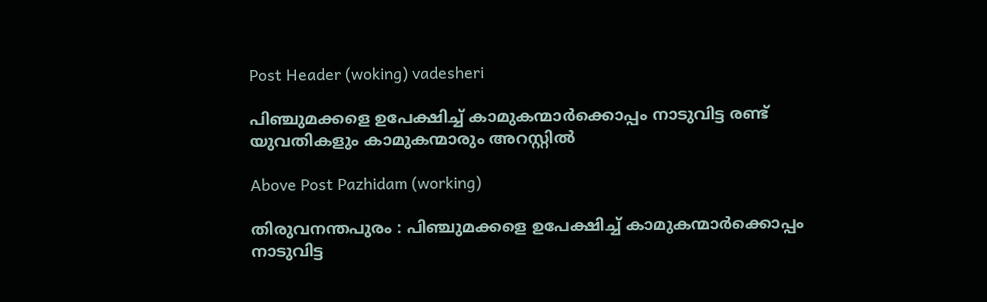Post Header (woking) vadesheri

പിഞ്ചുമക്കളെ ഉപേക്ഷിച്ച്‌ കാമുകന്മാര്‍ക്കൊപ്പം നാടുവിട്ട രണ്ട് യുവതികളും കാമുകന്മാരും അറസ്റ്റില്‍

Above Post Pazhidam (working)

തിരുവനന്തപുരം : പിഞ്ചുമക്കളെ ഉപേക്ഷിച്ച്‌ കാമുകന്മാര്‍ക്കൊപ്പം നാടുവിട്ട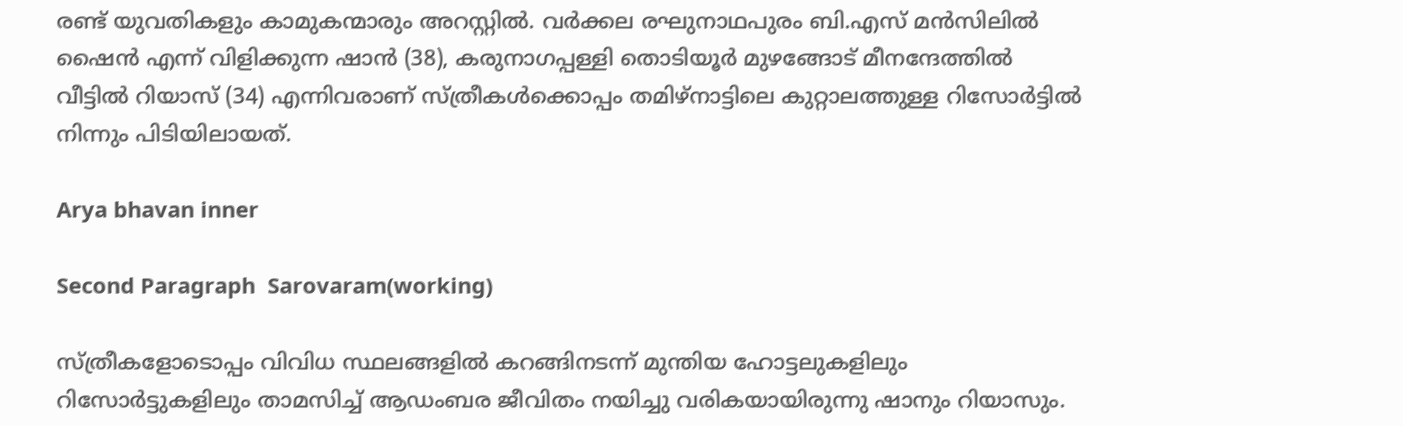രണ്ട് യുവതികളും കാമുകന്മാരും അറസ്റ്റില്‍. വര്‍ക്കല രഘുനാഥപുരം ബി.എസ് മന്‍സിലില്‍ ഷൈന്‍ എന്ന് വിളിക്കുന്ന ഷാന്‍ (38), കരുനാഗപ്പള്ളി തൊടിയൂര്‍ മുഴങ്ങോട് മീനന്ദേത്തില്‍ വീട്ടില്‍ റിയാസ് (34) എന്നിവരാണ് സ്ത്രീകള്‍ക്കൊപ്പം തമിഴ്നാട്ടിലെ കുറ്റാലത്തുള്ള റിസോര്‍ട്ടില്‍ നിന്നും പിടിയിലായത്.

Arya bhavan inner

Second Paragraph  Sarovaram(working)

സ്ത്രീകളോടൊപ്പം വിവിധ സ്ഥലങ്ങളില്‍ കറങ്ങിനടന്ന് മുന്തിയ ഹോട്ടലുകളിലും റിസോര്‍ട്ടുകളിലും താമസിച്ച്‌ ആഡംബര ജീവിതം നയിച്ചു വരികയായിരുന്നു ഷാനും റിയാസും.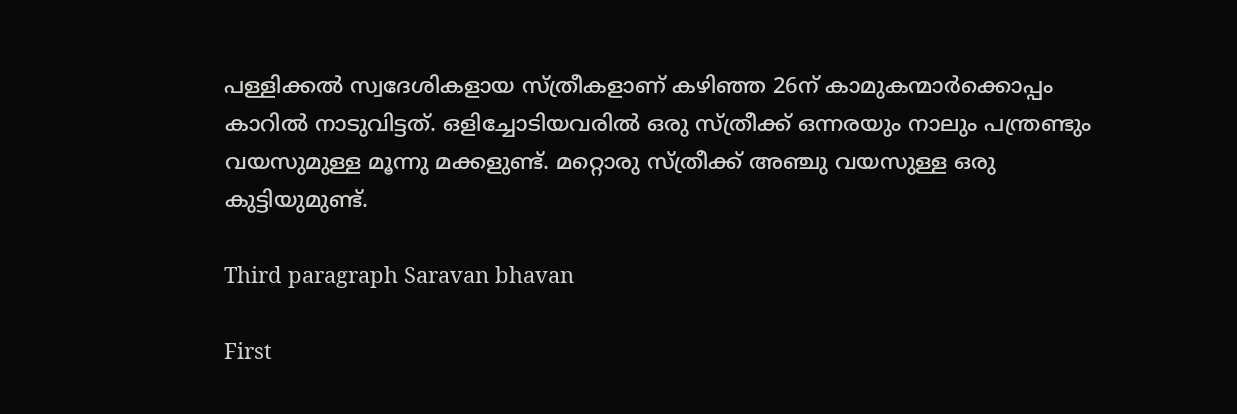പള്ളിക്കല്‍ സ്വദേശികളായ സ്ത്രീകളാണ് കഴിഞ്ഞ 26ന് കാമുകന്മാര്‍ക്കൊപ്പം കാറില്‍ നാടുവിട്ടത്. ഒളിച്ചോടിയവരില്‍ ഒരു സ്ത്രീക്ക് ഒന്നരയും നാലും പന്ത്രണ്ടും വയസുമുള്ള മൂന്നു മക്കളുണ്ട്. മറ്റൊരു സ്ത്രീക്ക് അഞ്ചു വയസുള്ള ഒരു കുട്ടിയുമുണ്ട്.

Third paragraph Saravan bhavan

First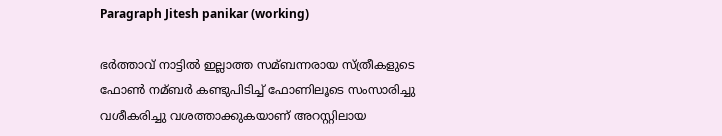Paragraph Jitesh panikar (working)

ഭര്‍ത്താവ് നാട്ടില്‍ ഇല്ലാത്ത സമ്ബന്നരായ സ്ത്രീകളുടെ ഫോണ്‍ നമ്ബര്‍ കണ്ടുപിടിച്ച്‌ ഫോണിലൂടെ സംസാരിച്ചു വശീകരിച്ചു വശത്താക്കുകയാണ് അറസ്റ്റിലായ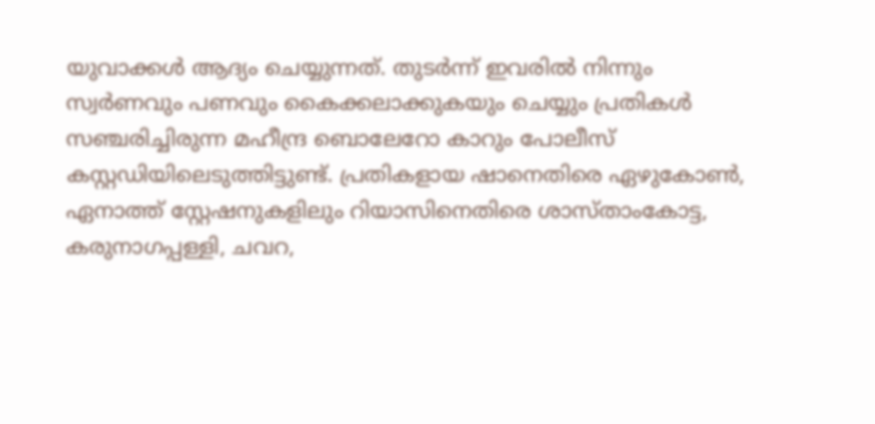യുവാക്കള്‍ ആദ്യം ചെയ്യുന്നത്. തുടര്‍ന്ന് ഇവരില്‍ നിന്നും സ്വര്‍ണവും പണവും കൈക്കലാക്കുകയും ചെയ്യും പ്രതികള്‍ സഞ്ചരിച്ചിരുന്ന മഹീന്ദ്ര ബൊലേറോ കാറും പോലീസ് കസ്റ്റഡിയിലെടുത്തിട്ടുണ്ട്. പ്രതികളായ ഷാനെതിരെ ഏഴുകോണ്‍, ഏനാത്ത് സ്റ്റേഷനുകളിലും റിയാസിനെതിരെ ശാസ്താംകോട്ട, കരുനാഗപ്പള്ളി, ചവറ,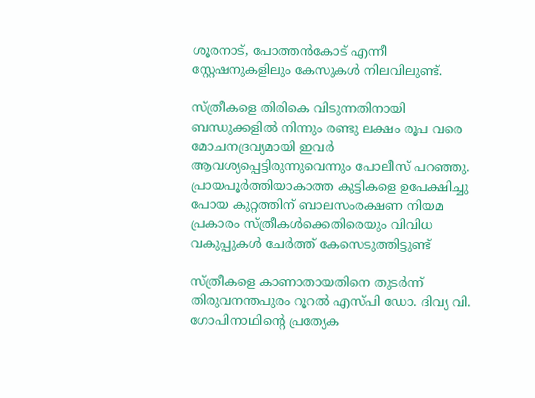ശൂരനാട്, പോത്തന്‍കോട് എന്നീ സ്റ്റേഷനുകളിലും കേസുകള്‍ നിലവിലുണ്ട്.

സ്ത്രീകളെ തിരികെ വിടുന്നതിനായി ബന്ധുക്കളില്‍ നിന്നും രണ്ടു ലക്ഷം രൂപ വരെ മോചനദ്രവ്യമായി ഇവര്‍ ആവശ്യപ്പെട്ടിരുന്നുവെന്നും പോലീസ് പറഞ്ഞു. പ്രായപൂര്‍ത്തിയാകാത്ത കുട്ടികളെ ഉപേക്ഷിച്ചു പോയ കുറ്റത്തിന് ബാലസംരക്ഷണ നിയമ പ്രകാരം സ്ത്രീകള്‍ക്കെതിരെയും വിവിധ വകുപ്പുകള്‍ ചേര്‍ത്ത് കേസെടുത്തിട്ടുണ്ട്

സ്ത്രീകളെ കാണാതായതിനെ തുടര്‍ന്ന് തിരുവനന്തപുരം റൂറല്‍ എസ്പി ഡോ. ദിവ്യ വി. ഗോപിനാഥിന്റെ പ്രത്യേക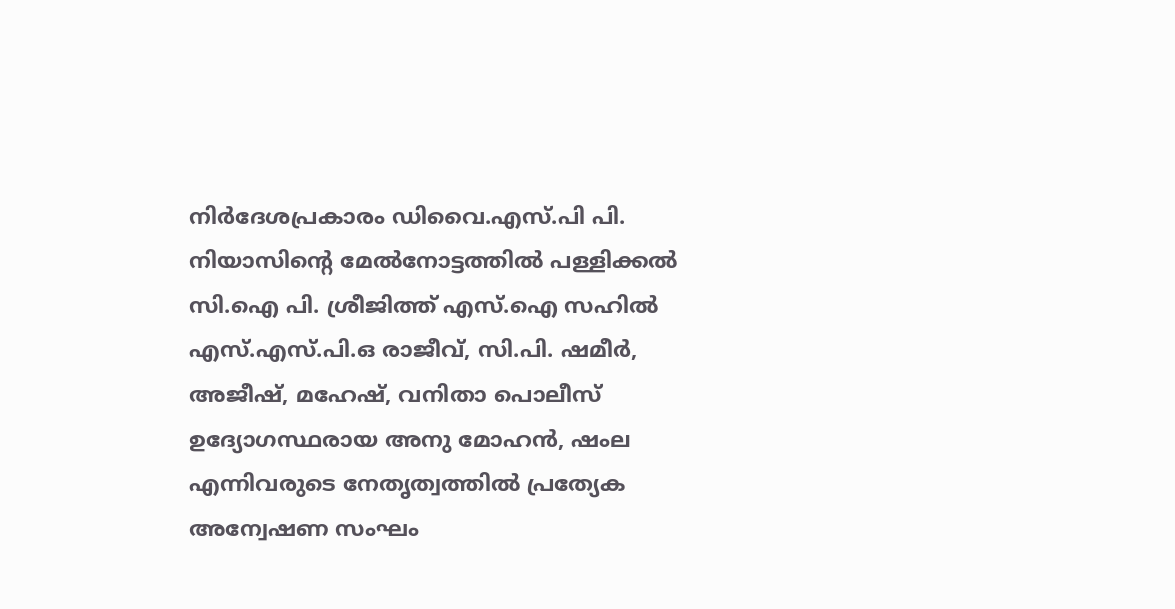നിര്‍ദേശപ്രകാരം ഡിവൈ.എസ്.പി പി. നിയാസിന്റെ മേല്‍നോട്ടത്തില്‍ പള്ളിക്കല്‍ സി.ഐ പി. ശ്രീജിത്ത് എസ്.ഐ സഹില്‍ എസ്.എസ്.പി.ഒ രാജീവ്, സി.പി. ഷമീര്‍, അജീഷ്, മഹേഷ്, വനിതാ പൊലീസ് ഉദ്യോഗസ്ഥരായ അനു മോഹന്‍, ഷംല എന്നിവരുടെ നേതൃത്വത്തില്‍ പ്രത്യേക അന്വേഷണ സംഘം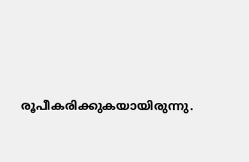രൂപീകരിക്കുകയായിരുന്നു.